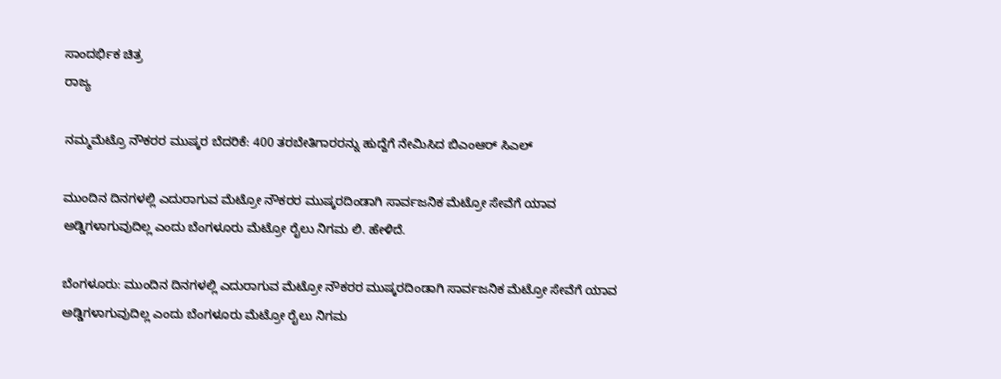ಸಾಂದರ್ಭಿಕ ಚಿತ್ರ
ರಾಜ್ಯ

ನಮ್ಮಮೆಟ್ರೊ ನೌಕರರ ಮುಷ್ಕರ ಬೆದರಿಕೆ: 400 ತರಬೇತಿಗಾರರನ್ನು ಹುದ್ದೆಗೆ ನೇಮಿಸಿದ ಬಿಎಂಆರ್ ಸಿಎಲ್

ಮುಂದಿನ ದಿನಗಳಲ್ಲಿ ಎದುರಾಗುವ ಮೆಟ್ರೋ ನೌಕರರ ಮುಷ್ಕರದಿಂಡಾಗಿ ಸಾರ್ವಜನಿಕ ಮೆಟ್ರೋ ಸೇವೆಗೆ ಯಾವ ಅಡ್ಡಿಗಳಾಗುವುದಿಲ್ಲ ಎಂದು ಬೆಂಗಳೂರು ಮೆಟ್ರೋ ರೈಲು ನಿಗಮ ಲಿ. ಹೇಳಿದೆ.

ಬೆಂಗಳೂರು: ಮುಂದಿನ ದಿನಗಳಲ್ಲಿ ಎದುರಾಗುವ ಮೆಟ್ರೋ ನೌಕರರ ಮುಷ್ಕರದಿಂಡಾಗಿ ಸಾರ್ವಜನಿಕ ಮೆಟ್ರೋ ಸೇವೆಗೆ ಯಾವ ಅಡ್ಡಿಗಳಾಗುವುದಿಲ್ಲ ಎಂದು ಬೆಂಗಳೂರು ಮೆಟ್ರೋ ರೈಲು ನಿಗಮ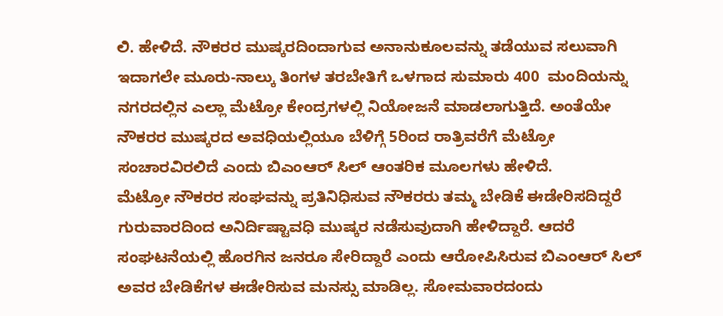ಲಿ. ಹೇಳಿದೆ. ನೌಕರರ ಮುಷ್ಕರದಿಂದಾಗುವ ಅನಾನುಕೂಲವನ್ನು ತಡೆಯುವ ಸಲುವಾಗಿ ಇದಾಗಲೇ ಮೂರು-ನಾಲ್ಕು ತಿಂಗಳ ತರಬೇತಿಗೆ ಒಳಗಾದ ಸುಮಾರು 400  ಮಂದಿಯನ್ನು ನಗರದಲ್ಲಿನ ಎಲ್ಲಾ ಮೆಟ್ರೋ ಕೇಂದ್ರಗಳಲ್ಲಿ ನಿಯೋಜನೆ ಮಾಡಲಾಗುತ್ತಿದೆ. ಅಂತೆಯೇ ನೌಕರರ ಮುಷ್ಕರದ ಅವಧಿಯಲ್ಲಿಯೂ ಬೆಳಿಗ್ಗೆ 5ರಿಂದ ರಾತ್ರಿವರೆಗೆ ಮೆಟ್ರೋ ಸಂಚಾರವಿರಲಿದೆ ಎಂದು ಬಿಎಂಆರ್ ಸಿಲ್ ಆಂತರಿಕ ಮೂಲಗಳು ಹೇಳಿದೆ.
ಮೆಟ್ರೋ ನೌಕರರ ಸಂಘವನ್ನು ಪ್ರತಿನಿಧಿಸುವ ನೌಕರರು ತಮ್ಮ ಬೇಡಿಕೆ ಈಡೇರಿಸದಿದ್ದರೆ ಗುರುವಾರದಿಂದ ಅನಿರ್ದಿಷ್ಟಾವಧಿ ಮುಷ್ಕರ ನಡೆಸುವುದಾಗಿ ಹೇಳಿದ್ದಾರೆ. ಆದರೆ ಸಂಘಟನೆಯಲ್ಲಿ ಹೊರಗಿನ ಜನರೂ ಸೇರಿದ್ದಾರೆ ಎಂದು ಆರೋಪಿಸಿರುವ ಬಿಎಂಆರ್ ಸಿಲ್ ಅವರ ಬೇಡಿಕೆಗಳ ಈಡೇರಿಸುವ ಮನಸ್ಸು ಮಾಡಿಲ್ಲ. ಸೋಮವಾರದಂದು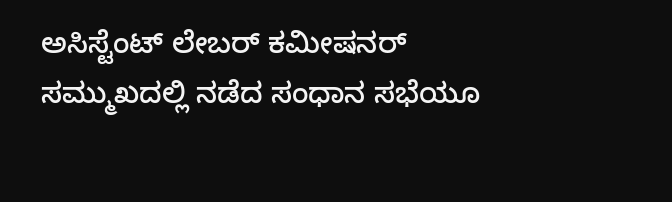ಅಸಿಸ್ಟೆಂಟ್ ಲೇಬರ್ ಕಮೀಷನರ್ ಸಮ್ಮುಖದಲ್ಲಿ ನಡೆದ ಸಂಧಾನ ಸಭೆಯೂ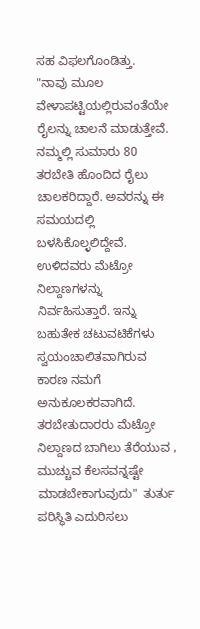ಸಹ ವಿಫಲಗೊಂಡಿತ್ತು.
"ನಾವು ಮೂಲ ವೇಳಾಪಟ್ಟಿಯಲ್ಲಿರುವಂತೆಯೇ ರೈಲನ್ನು ಚಾಲನೆ ಮಾಡುತ್ತೇವೆ. ನಮ್ಮಲ್ಲಿ ಸುಮಾರು 80 ತರಬೇತಿ ಹೊಂದಿದ ರೈಲು ಚಾಲಕರಿದ್ದಾರೆ. ಅವರನ್ನು ಈ ಸಮಯದಲ್ಲಿ ಬಳಸಿಕೊಲ್ಳಲಿದ್ದೇವೆ. ಉಳಿದವರು ಮೆಟ್ರೋ ನಿಲ್ದಾಣಗಳನ್ನು ನಿರ್ವಹಿಸುತ್ತಾರೆ. ಇನ್ನು ಬಹುತೇಕ ಚಟುವಟಿಕೆಗಳು ಸ್ವಯಂಚಾಲಿತವಾಗಿರುವ ಕಾರಣ ನಮಗೆ ಅನುಕೂಲಕರವಾಗಿದೆ. ತರಬೇತುದಾರರು ಮೆಟ್ರೋ ನಿಲ್ದಾಣದ ಬಾಗಿಲು ತೆರೆಯುವ , ಮುಚ್ಚುವ ಕೆಲಸವನ್ನಷ್ಟೇ ಮಾಡಬೇಕಾಗುವುದು"  ತುರ್ತು ಪರಿಸ್ಥಿತಿ ಎದುರಿಸಲು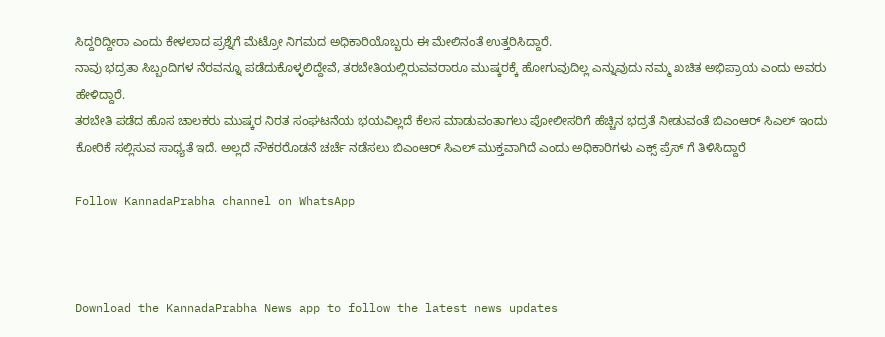ಸಿದ್ದರಿದ್ದೀರಾ ಎಂದು ಕೇಳಲಾದ ಪ್ರಶ್ನೆಗೆ ಮೆಟ್ರೋ ನಿಗಮದ ಅಧಿಕಾರಿಯೊಬ್ಬರು ಈ ಮೇಲಿನಂತೆ ಉತ್ತರಿಸಿದ್ದಾರೆ.
ನಾವು ಭದ್ರತಾ ಸಿಬ್ಬಂದಿಗಳ ನೆರವನ್ನೂ ಪಡೆದುಕೊಳ್ಳಲಿದ್ದೇವೆ, ತರಬೇತಿಯಲ್ಲಿರುವವರಾರೂ ಮುಷ್ಕರಕ್ಕೆ ಹೋಗುವುದಿಲ್ಲ ಎನ್ನುವುದು ನಮ್ಮ ಖಚಿತ ಅಭಿಪ್ರಾಯ ಎಂದು ಅವರು ಹೇಳಿದ್ದಾರೆ.
ತರಬೇತಿ ಪಡೆದ ಹೊಸ ಚಾಲಕರು ಮುಷ್ಕರ ನಿರತ ಸಂಘಟನೆಯ ಭಯವಿಲ್ಲದೆ ಕೆಲಸ ಮಾಡುವಂತಾಗಲು ಪೋಲೀಸರಿಗೆ ಹೆಚ್ಚಿನ ಭದ್ರತೆ ನೀಡುವಂತೆ ಬಿಎಂಆರ್ ಸಿಎಲ್ ಇಂದು ಕೋರಿಕೆ ಸಲ್ಲಿಸುವ ಸಾಧ್ಯತೆ ಇದೆ. ಅಲ್ಲದೆ ನೌಕರರೊಡನೆ ಚರ್ಚೆ ನಡೆಸಲು ಬಿಎಂಆರ್ ಸಿಎಲ್ ಮುಕ್ತವಾಗಿದೆ ಎಂದು ಅಧಿಕಾರಿಗಳು ಎಕ್ಸ್ ಪ್ರೆಸ್ ಗೆ ತಿಳಿಸಿದ್ದಾರೆ

Follow KannadaPrabha channel on WhatsApp



Download the KannadaPrabha News app to follow the latest news updates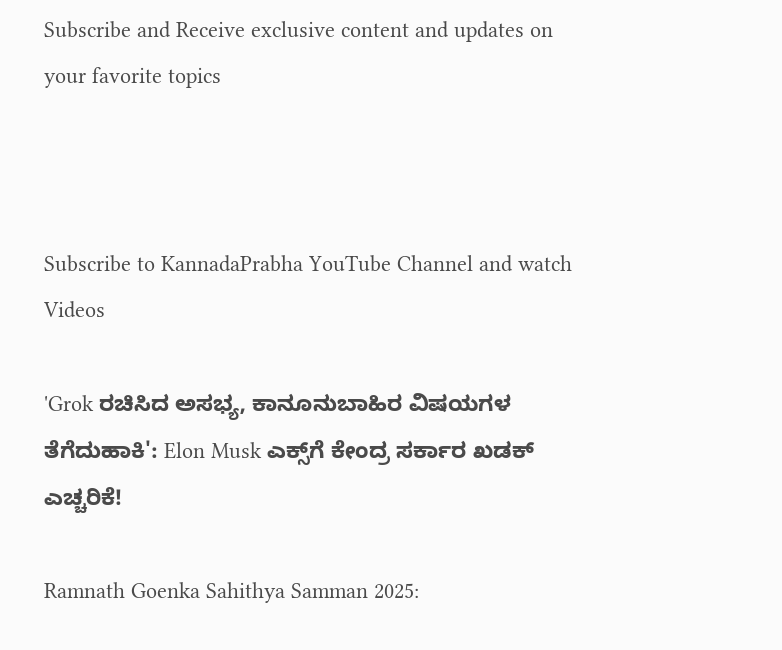Subscribe and Receive exclusive content and updates on your favorite topics



Subscribe to KannadaPrabha YouTube Channel and watch Videos

'Grok ರಚಿಸಿದ ಅಸಭ್ಯ, ಕಾನೂನುಬಾಹಿರ ವಿಷಯಗಳ ತೆಗೆದುಹಾಕಿ': Elon Musk ಎಕ್ಸ್‌ಗೆ ಕೇಂದ್ರ ಸರ್ಕಾರ ಖಡಕ್ ಎಚ್ಚರಿಕೆ!

Ramnath Goenka Sahithya Samman 2025: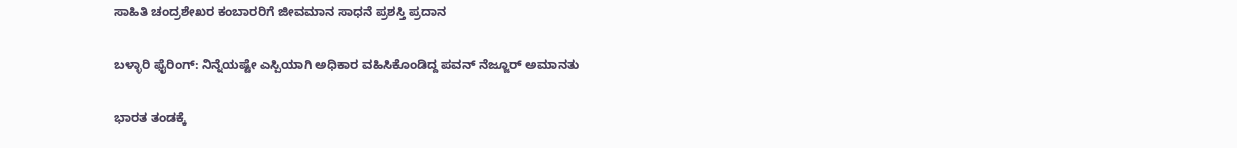ಸಾಹಿತಿ ಚಂದ್ರಶೇಖರ ಕಂಬಾರರಿಗೆ ಜೀವಮಾನ ಸಾಧನೆ ಪ್ರಶಸ್ತಿ ಪ್ರದಾನ

ಬಳ್ಳಾರಿ ಫೈರಿಂಗ್: ನಿನ್ನೆಯಷ್ಟೇ ಎಸ್ಪಿಯಾಗಿ ಅಧಿಕಾರ ವಹಿಸಿಕೊಂಡಿದ್ದ ಪವನ್ ನೆಜ್ಜೂರ್ ಅಮಾನತು

ಭಾರತ ತಂಡಕ್ಕೆ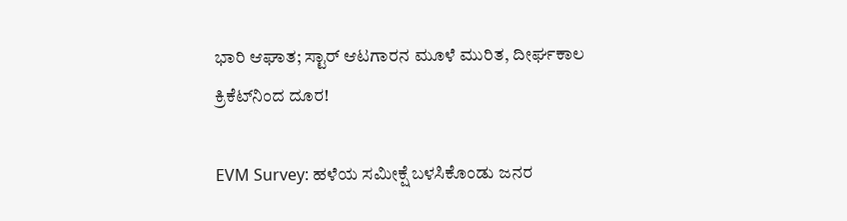ಭಾರಿ ಆಘಾತ; ಸ್ಟಾರ್ ಆಟಗಾರನ ಮೂಳೆ ಮುರಿತ, ದೀರ್ಘಕಾಲ ಕ್ರಿಕೆಟ್‌ನಿಂದ ದೂರ!

EVM Survey: ಹಳೆಯ ಸಮೀಕ್ಷೆ ಬಳಸಿಕೊಂಡು ಜನರ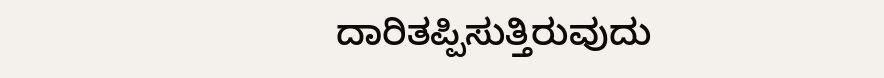ದಾರಿತಪ್ಪಿಸುತ್ತಿರುವುದು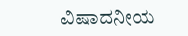ವಿಷಾದನೀಯ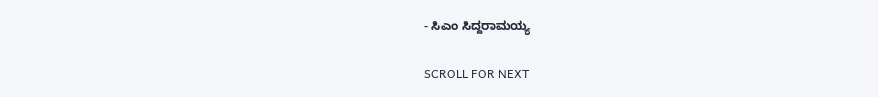- ಸಿಎಂ ಸಿದ್ದರಾಮಯ್ಯ

SCROLL FOR NEXT